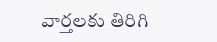వార్తలకు తిరిగి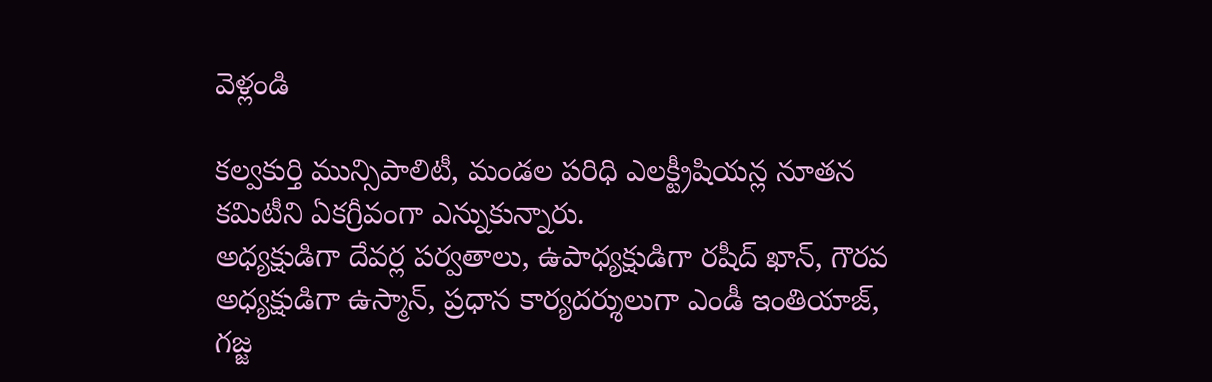వెళ్లండి

కల్వకుర్తి మున్సిపాలిటీ, మండల పరిధి ఎలక్ట్రీషియన్ల నూతన కమిటీని ఏకగ్రీవంగా ఎన్నుకున్నారు.
అధ్యక్షుడిగా దేవర్ల పర్వతాలు, ఉపాధ్యక్షుడిగా రషీద్ ఖాన్, గౌరవ అధ్యక్షుడిగా ఉస్మాన్, ప్రధాన కార్యదర్శులుగా ఎండీ ఇంతియాజ్, గజ్జ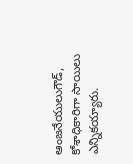ఆంజనేయులుగౌడ్, కోశాధికారిగా సాయిలు ఎన్నికయ్యారు.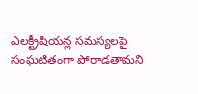ఎలక్ట్రీషియన్ల సమస్యలపై సంఘటితంగా పోరాడతామని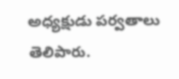అధ్యక్షుడు పర్వతాలు తెలిపారు.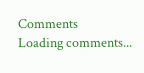Comments
Loading comments...